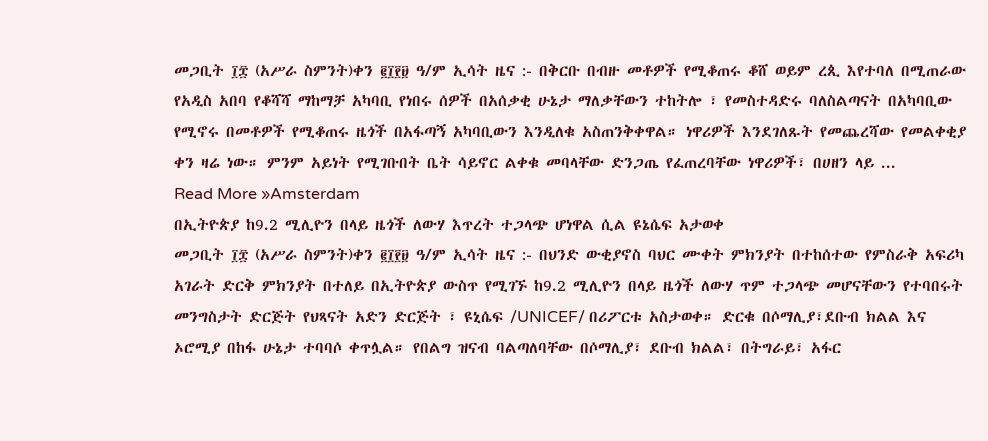መጋቢት ፲፰ (አሥራ ስምንት)ቀን ፪፲፻፱ ዓ/ም ኢሳት ዜና :- በቅርቡ በብዙ መቶዎች የሚቆጠሩ ቆሸ ወይም ረጲ እየተባለ በሚጠራው የአዲስ አበባ የቆሻሻ ማከማቻ አካባቢ የነበሩ ሰዎች በአሰቃቂ ሁኔታ ማለቃቸውን ተከትሎ ፣ የመስተዳድሩ ባለስልጣናት በአካባቢው የሚኖሩ በመቶዎች የሚቆጠሩ ዜጎች በአፋጣኝ አካባቢውን እንዲለቁ አስጠንቅቀዋል። ነዋሪዎች እንደገለጹት የመጨረሻው የመልቀቂያ ቀን ዛሬ ነው። ምንም አይነት የሚገቡበት ቤት ሳይኖር ልቀቁ መባላቸው ድንጋጤ የፈጠረባቸው ነዋሪዎች፣ በሀዘን ላይ ...
Read More »Amsterdam
በኢትዮጵያ ከ9.2 ሚሊዮን በላይ ዜጎች ለውሃ እጥረት ተጋላጭ ሆነዋል ሲል ዩኔሴፍ አታወቀ
መጋቢት ፲፰ (አሥራ ስምንት)ቀን ፪፲፻፱ ዓ/ም ኢሳት ዜና :- በህንድ ውቂያኖስ ባህር ሙቀት ምክንያት በተከሰተው የምስራቅ አፍሪካ አገራት ድርቅ ምክንያት በተለይ በኢትዮጵያ ውስጥ የሚገኙ ከ9.2 ሚሊዮን በላይ ዜጎች ለውሃ ጥም ተጋላጭ መሆናቸውን የተባበሩት መንግስታት ድርጅት የህጻናት አድን ድርጅት ፣ ዩኒሴፍ /UNICEF/ በሪፖርቱ አስታወቀ። ድርቁ በሶማሊያ፣ደቡብ ክልል እና ኦሮሚያ በከፋ ሁኔታ ተባባሶ ቀጥሏል። የበልግ ዝናብ ባልጣለባቸው በሶማሊያ፣ ደቡብ ክልል፣ በትግራይ፣ አፋር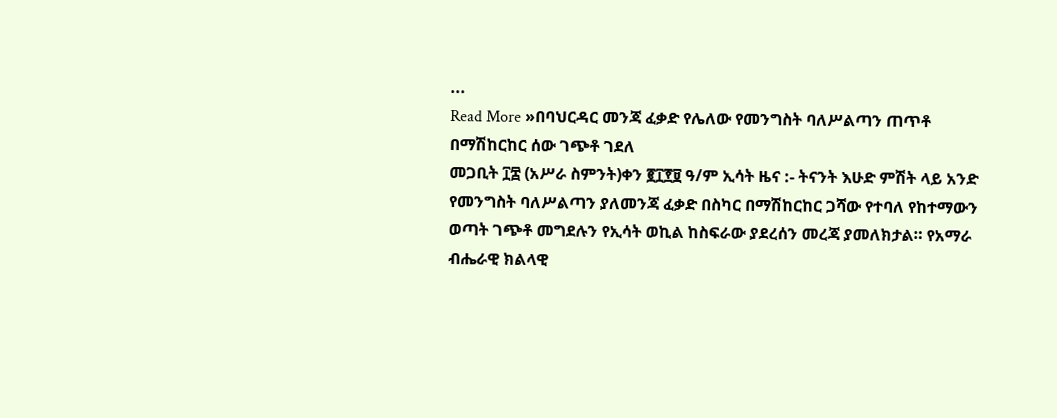...
Read More »በባህርዳር መንጃ ፈቃድ የሌለው የመንግስት ባለሥልጣን ጠጥቶ በማሽከርከር ሰው ገጭቶ ገደለ
መጋቢት ፲፰ (አሥራ ስምንት)ቀን ፪፲፻፱ ዓ/ም ኢሳት ዜና :- ትናንት እሁድ ምሽት ላይ አንድ የመንግስት ባለሥልጣን ያለመንጃ ፈቃድ በስካር በማሽከርከር ጋሻው የተባለ የከተማውን ወጣት ገጭቶ መግደሉን የኢሳት ወኪል ከስፍራው ያደረሰን መረጃ ያመለክታል። የአማራ ብሔራዊ ክልላዊ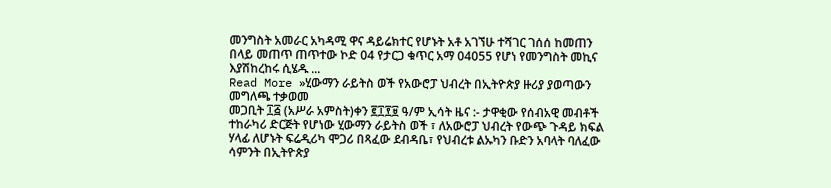መንግስት አመራር አካዳሚ ዋና ዳይሬክተር የሆኑት አቶ አገኘሁ ተሻገር ገሰሰ ከመጠን በላይ መጠጥ ጠጥተው ኮድ 04 የታርጋ ቁጥር አማ 04055 የሆነ የመንግስት መኪና እያሽከረከሩ ሲሄዱ ...
Read More »ሂውማን ራይትስ ወች የአውሮፓ ህብረት በኢትዮጵያ ዙሪያ ያወጣውን መግለጫ ተቃወመ
መጋቢት ፲፭ (አሥራ አምስት)ቀን ፪፲፻፱ ዓ/ም ኢሳት ዜና :- ታዋቂው የሰብአዊ መብቶች ተከራካሪ ድርጅት የሆነው ሂውማን ራይትስ ወች ፣ ለአውሮፓ ህብረት የውጭ ጉዳይ ክፍል ሃላፊ ለሆኑት ፍሬዲሪካ ሞጋሪ በጻፈው ደብዳቤ፣ የህብረቱ ልኡካን ቡድን አባላት ባለፈው ሳምንት በኢትዮጵያ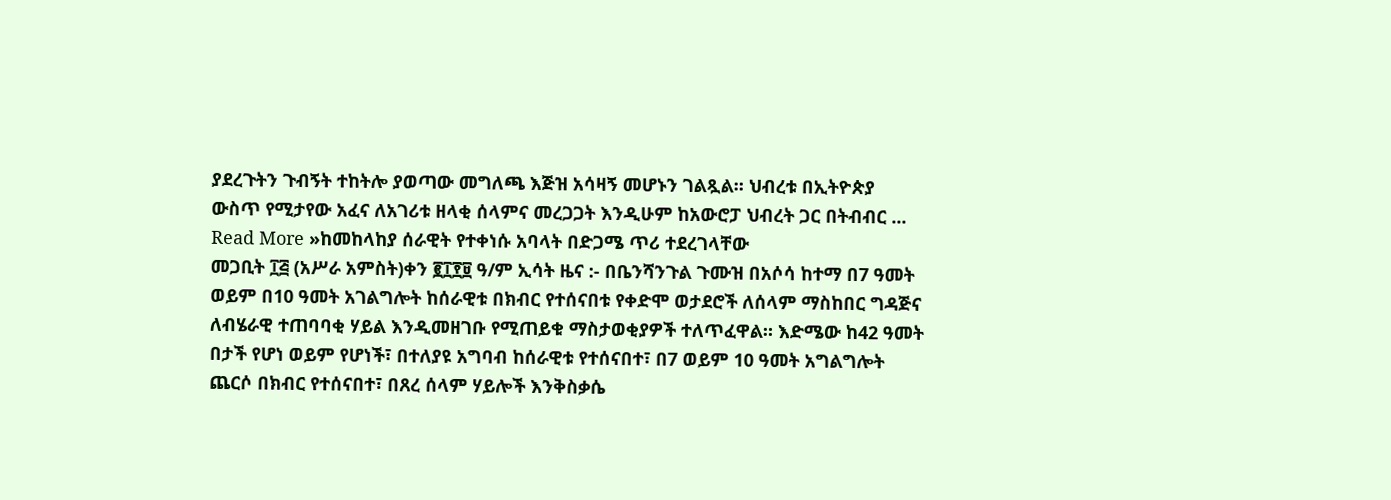ያደረጉትን ጉብኝት ተከትሎ ያወጣው መግለጫ እጅዝ አሳዛኝ መሆኑን ገልጿል። ህብረቱ በኢትዮጵያ ውስጥ የሚታየው አፈና ለአገሪቱ ዘላቂ ሰላምና መረጋጋት እንዲሁም ከአውሮፓ ህብረት ጋር በትብብር ...
Read More »ከመከላከያ ሰራዊት የተቀነሱ አባላት በድጋሜ ጥሪ ተደረገላቸው
መጋቢት ፲፭ (አሥራ አምስት)ቀን ፪፲፻፱ ዓ/ም ኢሳት ዜና :- በቤንሻንጉል ጉሙዝ በአሶሳ ከተማ በ7 ዓመት ወይም በ10 ዓመት አገልግሎት ከሰራዊቱ በክብር የተሰናበቱ የቀድሞ ወታደሮች ለሰላም ማስከበር ግዳጅና ለብሄራዊ ተጠባባቂ ሃይል እንዲመዘገቡ የሚጠይቁ ማስታወቂያዎች ተለጥፈዋል። እድሜው ከ42 ዓመት በታች የሆነ ወይም የሆነች፣ በተለያዩ አግባብ ከሰራዊቱ የተሰናበተ፣ በ7 ወይም 10 ዓመት አግልግሎት ጨርሶ በክብር የተሰናበተ፣ በጸረ ሰላም ሃይሎች እንቅስቃሴ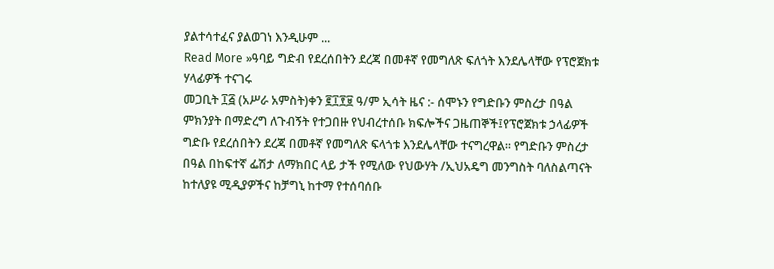ያልተሳተፈና ያልወገነ እንዲሁም ...
Read More »ዓባይ ግድብ የደረሰበትን ደረጃ በመቶኛ የመግለጽ ፍለጎት እንደሌላቸው የፕሮጀክቱ ሃላፊዎች ተናገሩ
መጋቢት ፲፭ (አሥራ አምስት)ቀን ፪፲፻፱ ዓ/ም ኢሳት ዜና :- ሰሞኑን የግድቡን ምስረታ በዓል ምክንያት በማድረግ ለጉብኝት የተጋበዙ የህብረተሰቡ ክፍሎችና ጋዜጠኞች፤የፕሮጀክቱ ኃላፊዎች ግድቡ የደረሰበትን ደረጃ በመቶኛ የመግለጽ ፍላጎቱ እንደሌላቸው ተናግረዋል፡፡ የግድቡን ምስረታ በዓል በከፍተኛ ፌሽታ ለማክበር ላይ ታች የሚለው የህውሃት /ኢህአዴግ መንግስት ባለስልጣናት ከተለያዩ ሚዲያዎችና ከቻግኒ ከተማ የተሰባሰቡ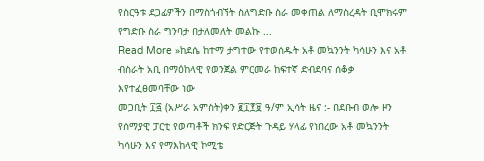የስርዓቱ ደጋፊዎችን በማስጎብኘት ስለግድቡ ስራ መቀጠል ለማስረዳት ቢሞክሩም የግድቡ ስራ ግንባታ በታለመለት መልኩ ...
Read More »ከደሴ ከተማ ታግተው የተወሰዱት አቶ መኳንንት ካሳሁን እና አቶ ብስራት አቢ በማዕከላዊ የወንጀል ምርመራ ከፍተኛ ድብደባና ሰቆቃ እየተፈፀመባቸው ነው
መጋቢት ፲፭ (አሥራ አምስት)ቀን ፪፲፻፱ ዓ/ም ኢሳት ዜና :- በደቡብ ወሎ ዞን የሰማያዊ ፓርቲ የወጣቶች ክንፍ የድርጅት ጉዳይ ሃላፊ የነበረው አቶ መኳንንት ካሳሁን እና የማእከላዊ ኮሚቴ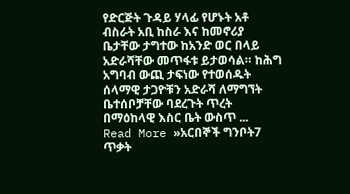የድርጅት ጉዳይ ሃላፊ የሆኑት አቶ ብስራት አቢ ከስራ እና ከመኖሪያ ቤታቸው ታግተው ከአንድ ወር በላይ አድራሻቸው መጥፋቱ ይታወሳል። ከሕግ አግባብ ውጪ ታፍነው የተወሰዱት ሰላማዊ ታጋዮቹን አድራሻ ለማግኘት ቤተሰቦቻቸው ባደረጉት ጥረት በማዕከላዊ እስር ቤት ውስጥ ...
Read More »አርበኞች ግንቦት7 ጥቃት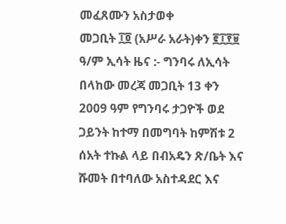መፈጸሙን አስታወቀ
መጋቢት ፲፬ (አሥራ አራት)ቀን ፪፲፻፱ ዓ/ም ኢሳት ዜና :- ግንባሩ ለኢሳት በላከው መረጃ መጋቢት 13 ቀን 2009 ዓም የግንባሩ ታጋዮች ወደ ጋይንት ከተማ በመግባት ከምሽቱ 2 ሰአት ተኩል ላይ በብአዴን ጽ/ቤት እና ሹመት በተባለው አስተዳደር እና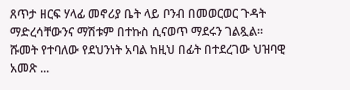ጸጥታ ዘርፍ ሃላፊ መኖሪያ ቤት ላይ ቦንብ በመወርወር ጉዳት ማድረሳቸውንና ማሽቱም በተኩስ ሲናወጥ ማደሩን ገልጿል። ሹመት የተባለው የደህንነት አባል ከዚህ በፊት በተደረገው ህዝባዊ አመጽ ...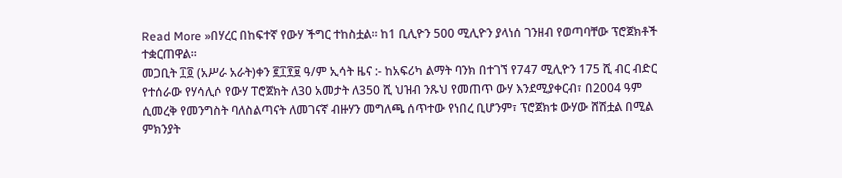Read More »በሃረር በከፍተኛ የውሃ ችግር ተከስቷል። ከ1 ቢሊዮን 500 ሚሊዮን ያላነሰ ገንዘብ የወጣባቸው ፕሮጀክቶች ተቋርጠዋል።
መጋቢት ፲፬ (አሥራ አራት)ቀን ፪፲፻፱ ዓ/ም ኢሳት ዜና :- ከአፍሪካ ልማት ባንክ በተገኘ የ747 ሚሊዮን 175 ሺ ብር ብድር የተሰራው የሃሳሊሶ የውሃ ፐሮጀክት ለ30 አመታት ለ350 ሺ ህዝብ ንጹህ የመጠጥ ውሃ እንደሚያቀርብ፣ በ2004 ዓም ሲመረቅ የመንግስት ባለስልጣናት ለመገናኛ ብዙሃን መግለጫ ሰጥተው የነበረ ቢሆንም፣ ፕሮጀክቱ ውሃው ሸሽቷል በሚል ምክንያት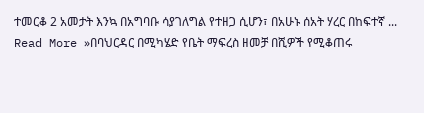ተመርቆ 2 አመታት እንኳ በአግባቡ ሳያገለግል የተዘጋ ሲሆን፣ በአሁኑ ሰአት ሃረር በከፍተኛ ...
Read More »በባህርዳር በሚካሄድ የቤት ማፍረስ ዘመቻ በሺዎች የሚቆጠሩ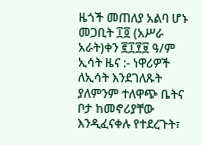ዜጎች መጠለያ አልባ ሆኑ
መጋቢት ፲፬ (አሥራ አራት)ቀን ፪፲፻፱ ዓ/ም ኢሳት ዜና :- ነዋሪዎች ለኢሳት እንደገለጹት ያለምንም ተለዋጭ ቤትና ቦታ ከመኖሪያቸው እንዲፈናቀሉ የተደረጉት፣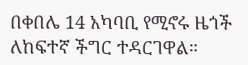በቀበሌ 14 አካባቢ የሚኖሩ ዜጎች ለከፍተኛ ችግር ተዳርገዋል።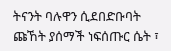ትናንት ባሉዋን ሲደበድቡባት ጩኸት ያሰማች ነፍሰጡር ሴት ፣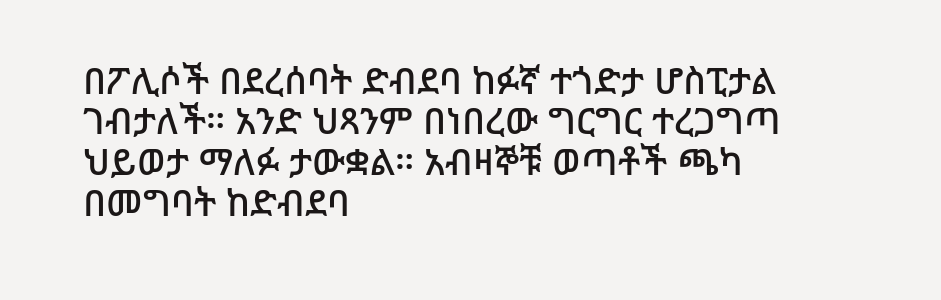በፖሊሶች በደረሰባት ድብደባ ከፉኛ ተጎድታ ሆስፒታል ገብታለች። አንድ ህጻንም በነበረው ግርግር ተረጋግጣ ህይወታ ማለፉ ታውቋል። አብዛኞቹ ወጣቶች ጫካ በመግባት ከድብደባ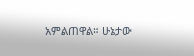አምልጠዋል። ሁኔታው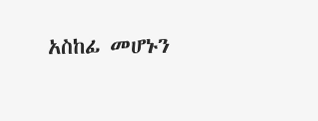አስከፊ መሆኑን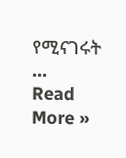የሚናገሩት ...
Read More »